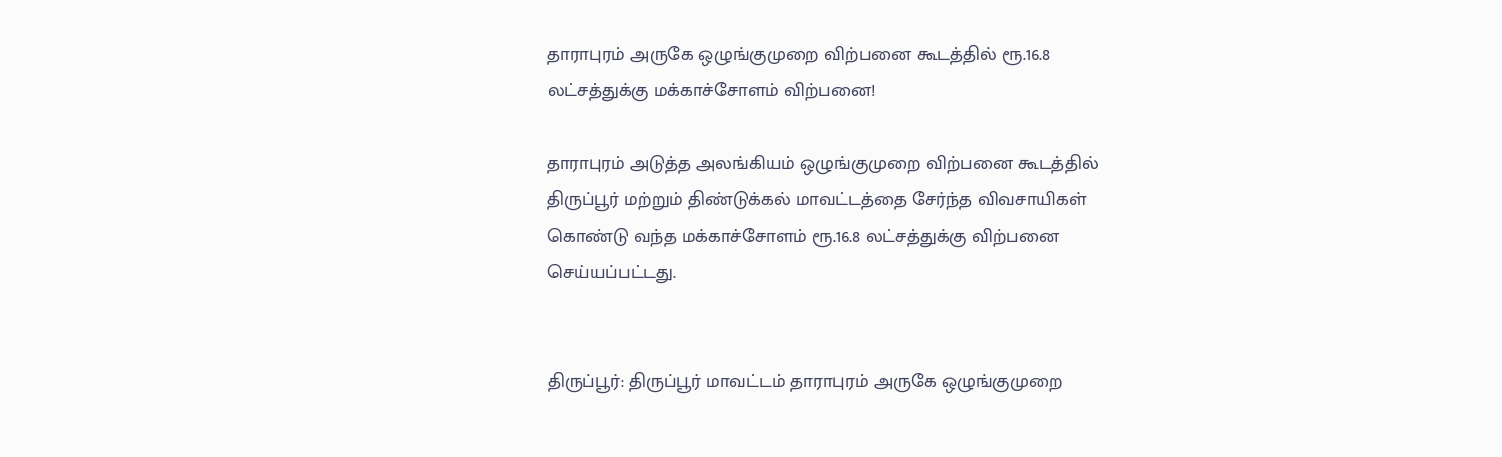தாராபுரம் அருகே ஒழுங்குமுறை விற்பனை கூடத்தில் ரூ.16.8 லட்சத்துக்கு மக்காச்சோளம் விற்பனை!

தாராபுரம் அடுத்த அலங்கியம் ஒழுங்குமுறை விற்பனை கூடத்தில் திருப்பூர் மற்றும் திண்டுக்கல் மாவட்டத்தை சேர்ந்த விவசாயிகள் கொண்டு வந்த மக்காச்சோளம் ரூ.16.8 லட்சத்துக்கு விற்பனை செய்யப்பட்டது.


திருப்பூர்: திருப்பூர் மாவட்டம் தாராபுரம் அருகே ஒழுங்குமுறை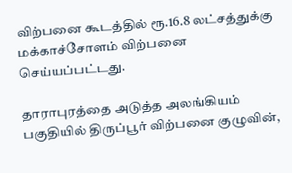விற்பனை கூடத்தில் ரூ.16.8 லட்சத்துக்கு மக்காச்சோளம் விற்பனை செய்யப்பட்டது.

தாராபுரத்தை அடுத்த அலங்கியம் பகுதியில் திருப்பூர் விற்பனை குழுவின்,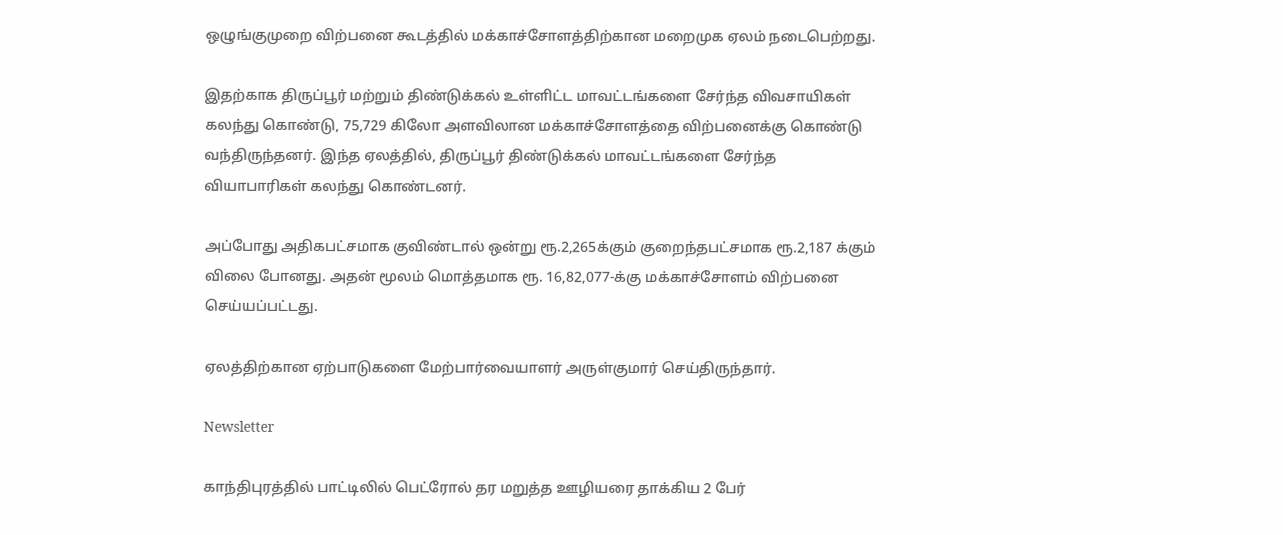ஒழுங்குமுறை விற்பனை கூடத்தில் மக்காச்சோளத்திற்கான மறைமுக ஏலம் நடைபெற்றது.

இதற்காக திருப்பூர் மற்றும் திண்டுக்கல் உள்ளிட்ட மாவட்டங்களை சேர்ந்த விவசாயிகள் கலந்து கொண்டு, 75,729 கிலோ அளவிலான மக்காச்சோளத்தை விற்பனைக்கு கொண்டு வந்திருந்தனர். இந்த ஏலத்தில், திருப்பூர் திண்டுக்கல் மாவட்டங்களை சேர்ந்த வியாபாரிகள் கலந்து கொண்டனர்.

அப்போது அதிகபட்சமாக குவிண்டால் ஒன்று ரூ.2,265க்கும் குறைந்தபட்சமாக ரூ.2,187 க்கும் விலை போனது. அதன் மூலம் மொத்தமாக ரூ. 16,82,077-க்கு மக்காச்சோளம் விற்பனை செய்யப்பட்டது.

ஏலத்திற்கான ஏற்பாடுகளை மேற்பார்வையாளர் அருள்குமார் செய்திருந்தார்.

Newsletter

காந்திபுரத்தில் பாட்டிலில் பெட்ரோல் தர மறுத்த ஊழியரை தாக்கிய 2 பேர்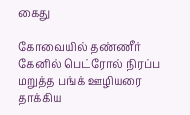கைது

கோவையில் தண்ணீர் கேனில் பெட்ரோல் நிரப்ப மறுத்த பங்க் ஊழியரை தாக்கிய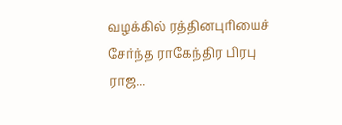வழக்கில் ரத்தினபுரியைச் சேர்ந்த ராகேந்திர பிரபு ராஜ...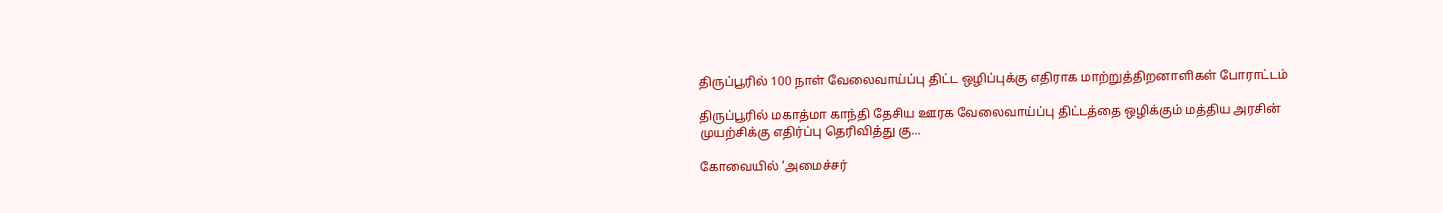திருப்பூரில் 100 நாள் வேலைவாய்ப்பு திட்ட ஒழிப்புக்கு எதிராக மாற்றுத்திறனாளிகள் போராட்டம்

திருப்பூரில் மகாத்மா காந்தி தேசிய ஊரக வேலைவாய்ப்பு திட்டத்தை ஒழிக்கும் மத்திய அரசின் முயற்சிக்கு எதிர்ப்பு தெரிவித்து கு...

கோவையில் ‘அமைச்சர்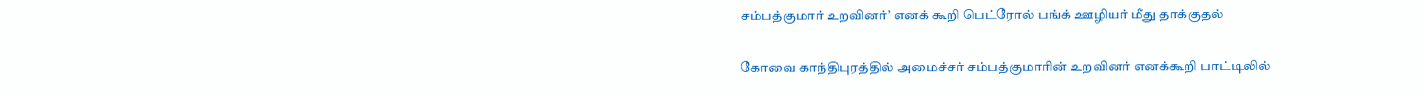சம்பத்குமார் உறவினர்’ எனக் கூறி பெட்ரோல் பங்க் ஊழியர் மீது தாக்குதல்

கோவை காந்திபுரத்தில் அமைச்சர் சம்பத்குமாரின் உறவினர் எனக்கூறி பாட்டிலில்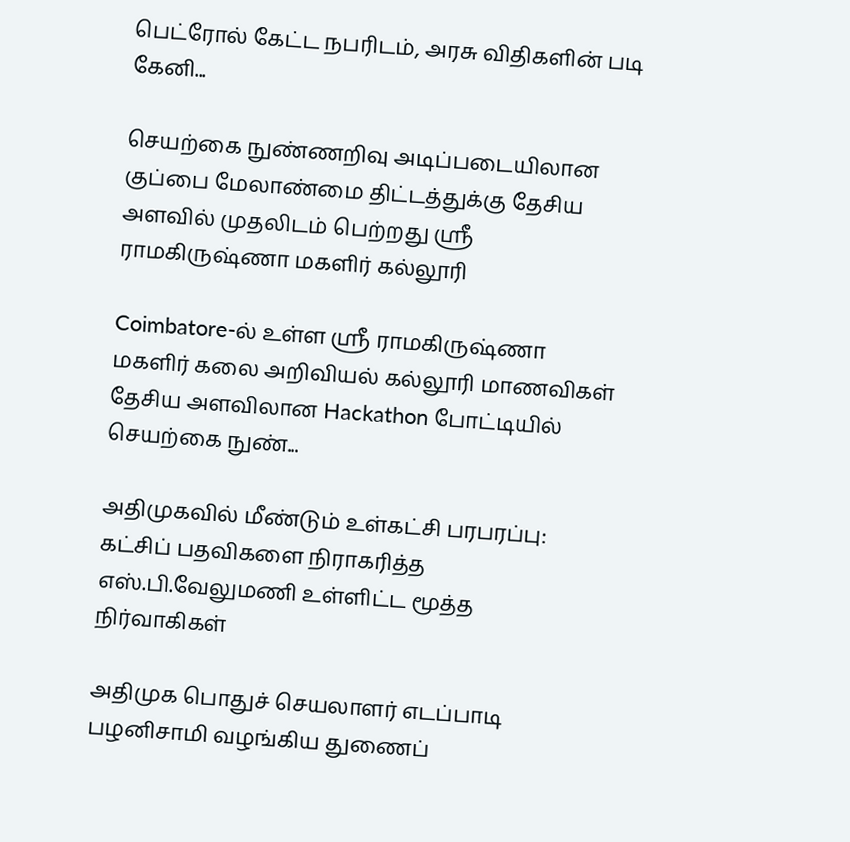பெட்ரோல் கேட்ட நபரிடம், அரசு விதிகளின் படி கேனி...

செயற்கை நுண்ணறிவு அடிப்படையிலான குப்பை மேலாண்மை திட்டத்துக்கு தேசிய அளவில் முதலிடம் பெற்றது ஶ்ரீ ராமகிருஷ்ணா மகளிர் கல்லூரி

Coimbatore-ல் உள்ள ஶ்ரீ ராமகிருஷ்ணா மகளிர் கலை அறிவியல் கல்லூரி மாணவிகள் தேசிய அளவிலான Hackathon போட்டியில் செயற்கை நுண்...

அதிமுகவில் மீண்டும் உள்கட்சி பரபரப்பு: கட்சிப் பதவிகளை நிராகரித்த எஸ்.பி.வேலுமணி உள்ளிட்ட மூத்த நிர்வாகிகள்

அதிமுக பொதுச் செயலாளர் எடப்பாடி பழனிசாமி வழங்கிய துணைப்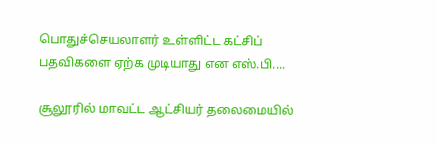பொதுச்செயலாளர் உள்ளிட்ட கட்சிப் பதவிகளை ஏற்க முடியாது என எஸ்.பி....

சூலூரில் மாவட்ட ஆட்சியர் தலைமையில்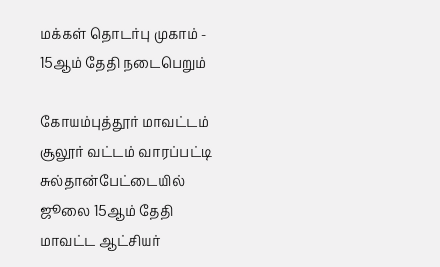மக்கள் தொடர்பு முகாம் - 15ஆம் தேதி நடைபெறும்

கோயம்புத்தூர் மாவட்டம் சூலூர் வட்டம் வாரப்பட்டி சுல்தான்பேட்டையில் ஜூலை 15ஆம் தேதி மாவட்ட ஆட்சியர்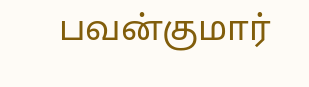பவன்குமார்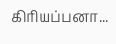கிரியப்பனா...